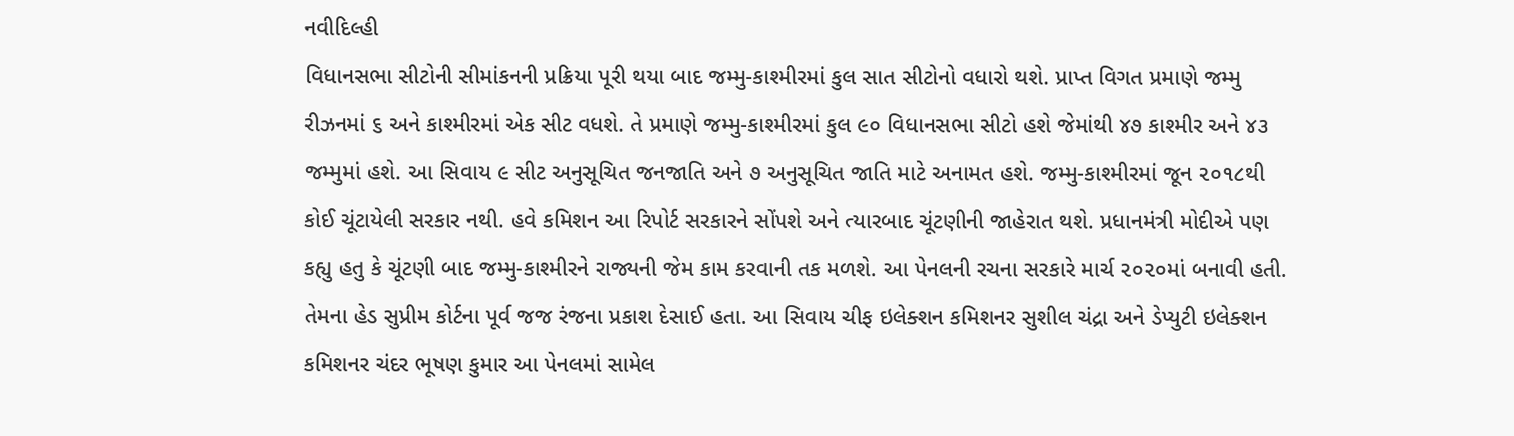નવીદિલ્હી
વિધાનસભા સીટોની સીમાંકનની પ્રક્રિયા પૂરી થયા બાદ જમ્મુ-કાશ્મીરમાં કુલ સાત સીટોનો વધારો થશે. પ્રાપ્ત વિગત પ્રમાણે જમ્મુ રીઝનમાં ૬ અને કાશ્મીરમાં એક સીટ વધશે. તે પ્રમાણે જમ્મુ-કાશ્મીરમાં કુલ ૯૦ વિધાનસભા સીટો હશે જેમાંથી ૪૭ કાશ્મીર અને ૪૩ જમ્મુમાં હશે. આ સિવાય ૯ સીટ અનુસૂચિત જનજાતિ અને ૭ અનુસૂચિત જાતિ માટે અનામત હશે. જમ્મુ-કાશ્મીરમાં જૂન ૨૦૧૮થી કોઈ ચૂંટાયેલી સરકાર નથી. હવે કમિશન આ રિપોર્ટ સરકારને સોંપશે અને ત્યારબાદ ચૂંટણીની જાહેરાત થશે. પ્રધાનમંત્રી મોદીએ પણ કહ્યુ હતુ કે ચૂંટણી બાદ જમ્મુ-કાશ્મીરને રાજ્યની જેમ કામ કરવાની તક મળશે. આ પેનલની રચના સરકારે માર્ચ ૨૦૨૦માં બનાવી હતી. તેમના હેડ સુપ્રીમ કોર્ટના પૂર્વ જજ રંજના પ્રકાશ દેસાઈ હતા. આ સિવાય ચીફ ઇલેક્શન કમિશનર સુશીલ ચંદ્રા અને ડેપ્યુટી ઇલેક્શન કમિશનર ચંદર ભૂષણ કુમાર આ પેનલમાં સામેલ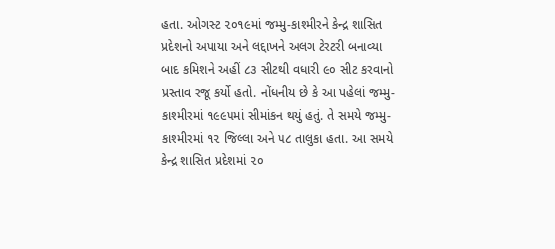હતા. ઓગસ્ટ ૨૦૧૯માં જમ્મુ-કાશ્મીરને કેન્દ્ર શાસિત પ્રદેશનો અપાયા અને લદ્દાખને અલગ ટેરટરી બનાવ્યા બાદ કમિશને અહીં ૮૩ સીટથી વધારી ૯૦ સીટ કરવાનો પ્રસ્તાવ રજૂ કર્યો હતો. નોંધનીય છે કે આ પહેલાં જમ્મુ-કાશ્મીરમાં ૧૯૯૫માં સીમાંકન થયું હતું. તે સમયે જમ્મુ-કાશ્મીરમાં ૧૨ જિલ્લા અને ૫૮ તાલુકા હતા. આ સમયે કેન્દ્ર શાસિત પ્રદેશમાં ૨૦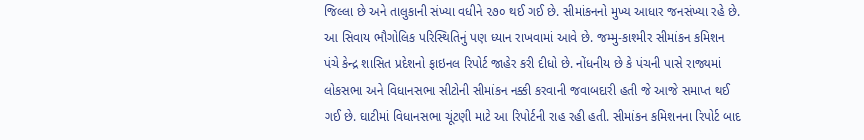જિલ્લા છે અને તાલુકાની સંખ્યા વધીને ૨૭૦ થઈ ગઈ છે. સીમાંકનનો મુખ્ય આધાર જનસંખ્યા રહે છે. આ સિવાય ભૌગોલિક પરિસ્થિતિનું પણ ધ્યાન રાખવામાં આવે છે. જમ્મુ-કાશ્મીર સીમાંકન કમિશન પંચે કેન્દ્ર શાસિત પ્રદેશનો ફાઇનલ રિપોર્ટ જાહેર કરી દીધો છે. નોંધનીય છે કે પંચની પાસે રાજ્યમાં લોકસભા અને વિધાનસભા સીટોની સીમાંકન નક્કી કરવાની જવાબદારી હતી જે આજે સમાપ્ત થઈ ગઈ છે. ઘાટીમાં વિધાનસભા ચૂંટણી માટે આ રિપોર્ટની રાહ રહી હતી. સીમાંકન કમિશનના રિપોર્ટ બાદ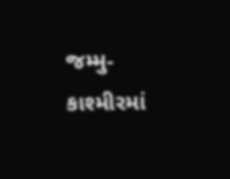જમ્મુ-કાશ્મીરમાં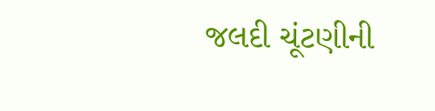જલદી ચૂંટણીની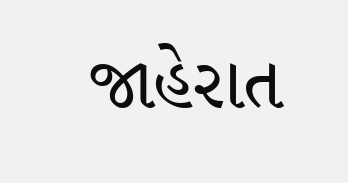જાહેરાત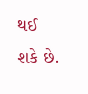થઈ શકે છે.